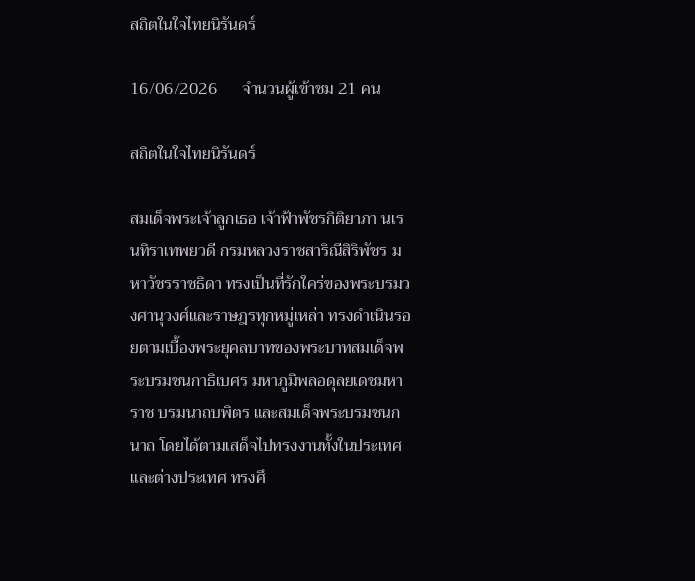สถิตในใจไทยนิรันดร์

16/06/2026      จำนวนผู้เข้าชม 21 คน

สถิตในใจไทยนิรันดร์

สมเด็จพระเจ้าลูกเธอ เจ้าฟ้าพัชรกิติยาภา นเรนทิราเทพยวดี กรมหลวงราชสาริณีสิริพัชร มหาวัชรราชธิดา ทรงเป็นที่รักใคร่ของพระบรมวงศานุวงศ์และราษฎรทุกหมู่เหล่า ทรงดำเนินรอยตามเบื้องพระยุคลบาทของพระบาทสมเด็จพระบรมชนกาธิเบศร มหาภูมิพลอดุลยเดชมหาราช บรมนาถบพิตร และสมเด็จพระบรมชนกนาถ โดยได้ตามเสด็จไปทรงงานทั้งในประเทศและต่างประเทศ ทรงศึ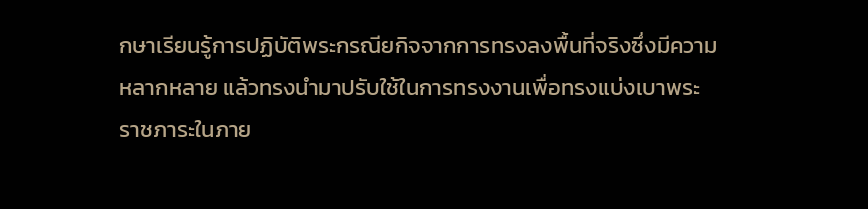กษาเรียนรู้การปฏิบัติพระกรณียกิจจากการทรงลงพื้นที่จริงซึ่งมีความหลากหลาย แล้วทรงนำมาปรับใช้ในการทรงงานเพื่อทรงแบ่งเบาพระราชภาระในภาย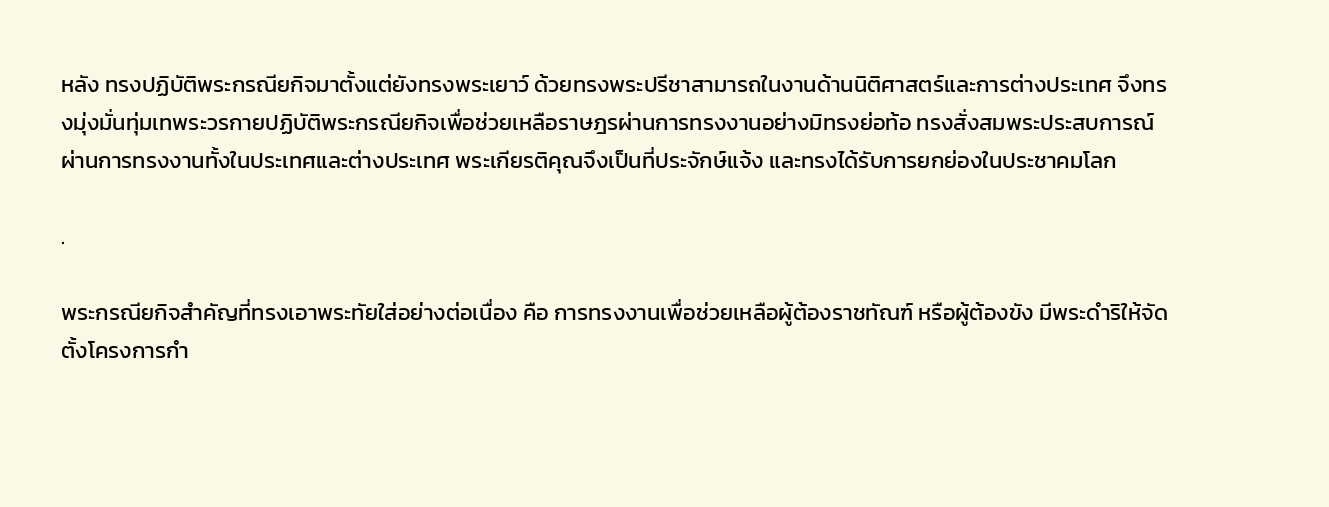หลัง ทรงปฏิบัติพระกรณียกิจมาตั้งแต่ยังทรงพระเยาว์ ด้วยทรงพระปรีชาสามารถในงานด้านนิติศาสตร์และการต่างประเทศ จึงทรงมุ่งมั่นทุ่มเทพระวรกายปฏิบัติพระกรณียกิจเพื่อช่วยเหลือราษฎรผ่านการทรงงานอย่างมิทรงย่อท้อ ทรงสั่งสมพระประสบการณ์ผ่านการทรงงานทั้งในประเทศและต่างประเทศ พระเกียรติคุณจึงเป็นที่ประจักษ์แจ้ง และทรงได้รับการยกย่องในประชาคมโลก

.

พระกรณียกิจสำคัญที่ทรงเอาพระทัยใส่อย่างต่อเนื่อง คือ การทรงงานเพื่อช่วยเหลือผู้ต้องราชทัณฑ์ หรือผู้ต้องขัง มีพระดำริให้จัดตั้งโครงการกำ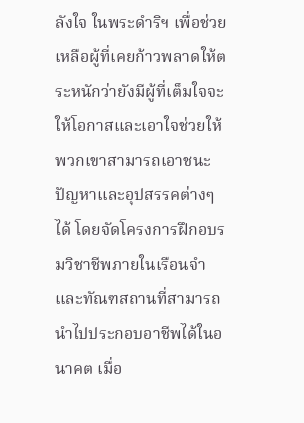ลังใจ ในพระดำริฯ เพื่อช่วยเหลือผู้ที่เคยก้าวพลาดให้ตระหนักว่ายังมีผู้ที่เต็มใจจะให้โอกาสและเอาใจช่วยให้พวกเขาสามารถเอาชนะปัญหาและอุปสรรคต่างๆ ได้ โดยจัดโครงการฝึกอบรมวิชาชีพภายในเรือนจำและทัณฑสถานที่สามารถนำไปประกอบอาชีพได้ในอนาคต เมื่อ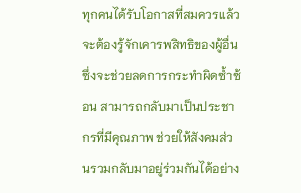ทุกคนได้รับโอกาสที่สมควรแล้ว จะต้องรู้จักเคารพสิทธิของผู้อื่น ซึ่งจะช่วยลดการกระทำผิดซ้ำซ้อน สามารถกลับมาเป็นประชากรที่มีคุณภาพ ช่วยให้สังคมส่วนรวมกลับมาอยู่ร่วมกันได้อย่าง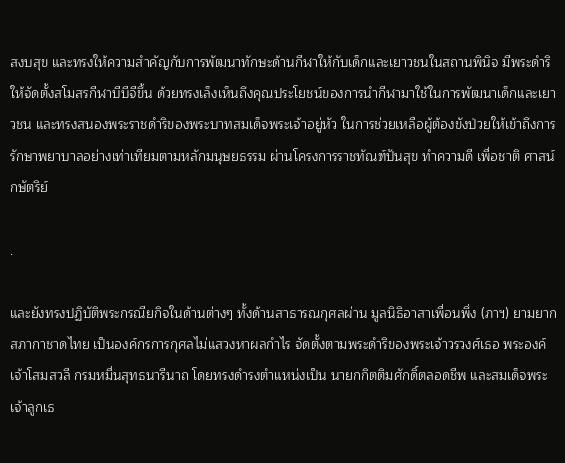สงบสุข และทรงให้ความสำคัญกับการพัฒนาทักษะด้านกีฬาให้กับเด็กและเยาวชนในสถานพินิจ มีพระดำริให้จัดตั้งสโมสรกีฬาบีบีจีขึ้น ด้วยทรงเล็งเห็นถึงคุณประโยชน์ของการนำกีฬามาใช้ในการพัฒนาเด็กและเยาวชน และทรงสนองพระราชดำริของพระบาทสมเด็จพระเจ้าอยู่หัว ในการช่วยเหลือผู้ต้องขังป่วยให้เข้าถึงการรักษาพยาบาลอย่างเท่าเทียมตามหลักมนุษยธรรม ผ่านโครงการราชทัณฑ์ปันสุข ทำความดี เพื่อชาติ ศาสน์ กษัตริย์

.

และยังทรงปฏิบัติพระกรณียกิจในด้านต่างๆ ทั้งด้านสาธารณกุศลผ่าน มูลนิธิอาสาเพื่อนพึ่ง (ภาฯ) ยามยาก สภากาชาดไทย เป็นองค์กรการกุศลไม่แสวงหาผลกำไร จัดตั้งตามพระดำริของพระเจ้าวรวงศ์เธอ พระองค์เจ้าโสมสวลี กรมหมื่นสุทธนารีนาถ โดยทรงดำรงตำแหน่งเป็น นายกกิตติมศักดิ์ตลอดชีพ และสมเด็จพระเจ้าลูกเธ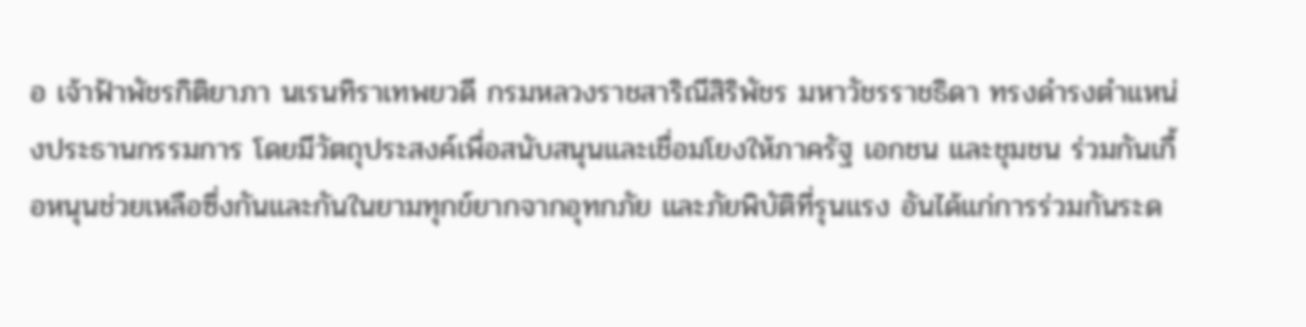อ เจ้าฟ้าพัชรกิติยาภา นเรนทิราเทพยวดี กรมหลวงราชสาริณีสิริพัชร มหาวัชรราชธิดา ทรงดำรงตำแหน่งประธานกรรมการ โดยมีวัตถุประสงค์เพื่อสนับสนุนและเชื่อมโยงให้ภาครัฐ เอกชน และชุมชน ร่วมกันเกื้อหนุนช่วยเหลือซึ่งกันและกันในยามทุกข์ยากจากอุทกภัย และภัยพิบัติที่รุนแรง อันได้แก่การร่วมกันระด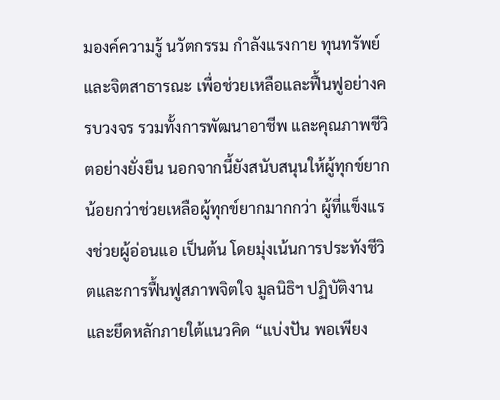มองค์ความรู้ นวัตกรรม กำลังแรงกาย ทุนทรัพย์ และจิตสาธารณะ เพื่อช่วยเหลือและฟื้นฟูอย่างครบวงจร รวมทั้งการพัฒนาอาชีพ และคุณภาพชีวิตอย่างยั่งยืน นอกจากนี้ยังสนับสนุนให้ผู้ทุกข์ยากน้อยกว่าช่วยเหลือผู้ทุกข์ยากมากกว่า ผู้ที่แข็งแรงช่วยผู้อ่อนแอ เป็นต้น โดยมุ่งเน้นการประทังชีวิตและการฟื้นฟูสภาพจิตใจ มูลนิธิฯ ปฏิบัติงานและยึดหลักภายใต้แนวคิด “แบ่งปัน พอเพียง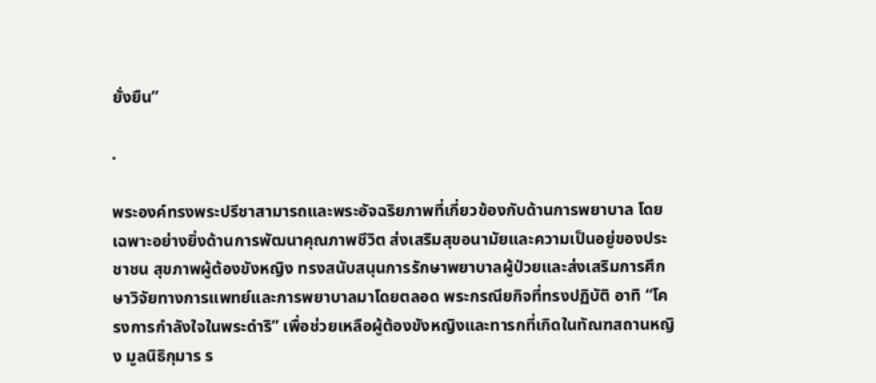ยั่งยืน”

.

พระองค์ทรงพระปรีชาสามารถและพระอัจฉริยภาพที่เกี่ยวข้องกับด้านการพยาบาล โดยเฉพาะอย่างยิ่งด้านการพัฒนาคุณภาพชีวิต ส่งเสริมสุขอนามัยและความเป็นอยู่ของประชาชน สุขภาพผู้ต้องขังหญิง ทรงสนับสนุนการรักษาพยาบาลผู้ป่วยและส่งเสริมการศึกษาวิจัยทางการแพทย์และการพยาบาลมาโดยตลอด พระกรณียกิจที่ทรงปฏิบัติ อาทิ “โครงการกำลังใจในพระดำริ” เพื่อช่วยเหลือผู้ต้องขังหญิงและทารกที่เกิดในทัณฑสถานหญิง มูลนิธิกุมาร ร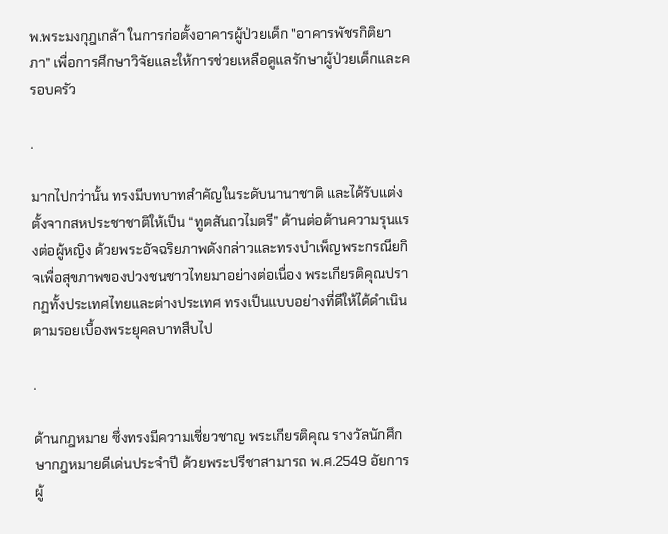พ.พระมงกุฎเกล้า ในการก่อตั้งอาคารผู้ป่วยเด็ก "อาคารพัชรกิติยาภา” เพื่อการศึกษาวิจัยและให้การช่วยเหลือดูแลรักษาผู้ป่วยเด็กและครอบครัว

.

มากไปกว่านั้น ทรงมีบทบาทสำคัญในระดับนานาชาติ และได้รับแต่งตั้งจากสหประชาชาติให้เป็น “ทูตสันถวไมตรี” ด้านต่อต้านความรุนแรงต่อผู้หญิง ด้วยพระอัจฉริยภาพดังกล่าวและทรงบำเพ็ญพระกรณียกิจเพื่อสุขภาพของปวงชนชาวไทยมาอย่างต่อเนื่อง พระเกียรติคุณปรากฏทั้งประเทศไทยและต่างประเทศ ทรงเป็นแบบอย่างที่ดีให้ได้ดำเนินตามรอยเบื้องพระยุคลบาทสืบไป

.

ด้านกฎหมาย ซึ่งทรงมีความเชี่ยวชาญ พระเกียรติคุณ รางวัลนักศึกษากฎหมายดีเด่นประจำปี ด้วยพระปรีชาสามารถ พ.ศ.2549 อัยการผู้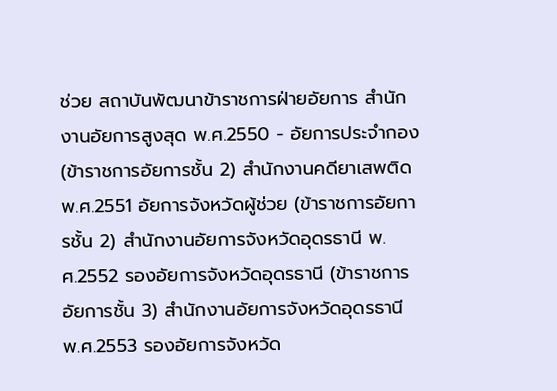ช่วย สถาบันพัฒนาข้าราชการฝ่ายอัยการ สำนักงานอัยการสูงสุด พ.ศ.2550 - อัยการประจำกอง (ข้าราชการอัยการชั้น 2) สำนักงานคดียาเสพติด พ.ศ.2551 อัยการจังหวัดผู้ช่วย (ข้าราชการอัยการชั้น 2) สำนักงานอัยการจังหวัดอุดรธานี พ.ศ.2552 รองอัยการจังหวัดอุดรธานี (ข้าราชการอัยการชั้น 3) สำนักงานอัยการจังหวัดอุดรธานี พ.ศ.2553 รองอัยการจังหวัด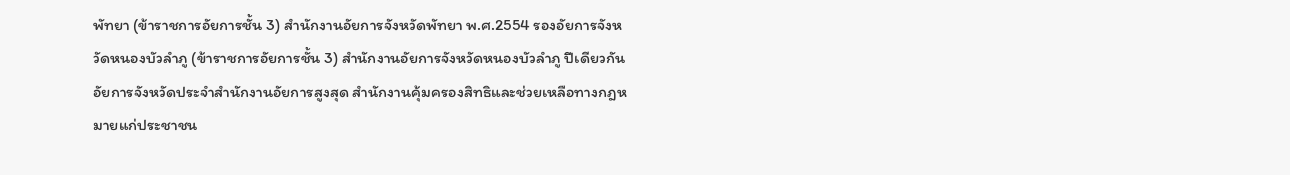พัทยา (ข้าราชการอัยการชั้น 3) สำนักงานอัยการจังหวัดพัทยา พ.ศ.2554 รองอัยการจังหวัดหนองบัวลำภู (ข้าราชการอัยการชั้น 3) สำนักงานอัยการจังหวัดหนองบัวลำภู ปีเดียวกัน อัยการจังหวัดประจำสำนักงานอัยการสูงสุด สำนักงานคุ้มครองสิทธิและช่วยเหลือทางกฎหมายแก่ประชาชน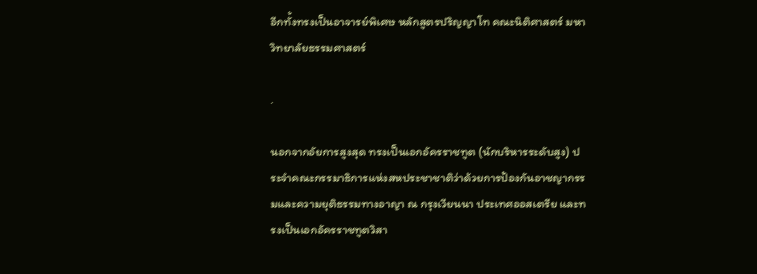อีกทั้งทรงเป็นอาจารย์พิเศษ หลักสูตรปริญญาโท คณะนิติศาสตร์ มหาวิทยาลัยธรรมศาสตร์

.

นอกจากอัยการสูงสุด ทรงเป็นเอกอัครราชทูต (นักบริหารระดับสูง) ประจำคณะกรรมาธิการแห่งสหประชาชาติว่าด้วยการป้องกันอาชญากรรมและความยุติธรรมทางอาญา ณ กรุงเวียนนา ประเทศออสเตรีย และทรงเป็นเอกอัครราชทูตวิสา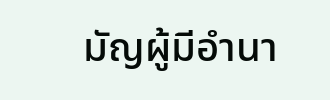มัญผู้มีอำนา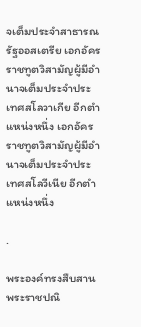จเต็มประจำสาธารณรัฐออสเตรีย เอกอัครราชทูตวิสามัญผู้มีอำนาจเต็มประจำประเทศสโลวาเกีย อีกตำแหน่งหนึ่ง เอกอัครราชทูตวิสามัญผู้มีอำนาจเต็มประจำประเทศสโลวีเนีย อีกตำแหน่งหนึ่ง

.

พระองค์ทรงสืบสานพระราชปณิ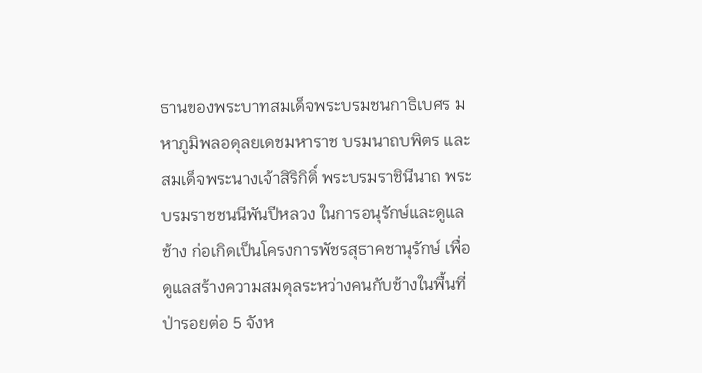ธานของพระบาทสมเด็จพระบรมชนกาธิเบศร มหาภูมิพลอดุลยเดชมหาราช บรมนาถบพิตร และสมเด็จพระนางเจ้าสิริกิติ์ พระบรมราชินีนาถ พระบรมราชชนนีพันปีหลวง ในการอนุรักษ์และดูแลช้าง ก่อเกิดเป็นโครงการพัชรสุธาคชานุรักษ์ เพื่อดูแลสร้างความสมดุลระหว่างคนกับช้างในพื้นที่ป่ารอยต่อ 5 จังห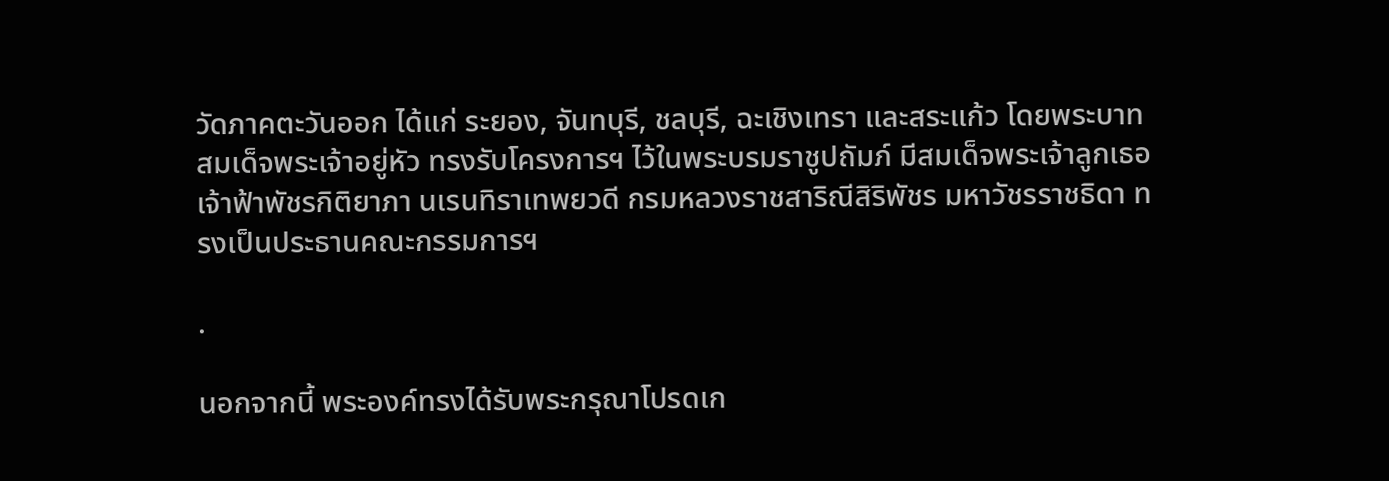วัดภาคตะวันออก ได้แก่ ระยอง, จันทบุรี, ชลบุรี, ฉะเชิงเทรา และสระแก้ว โดยพระบาทสมเด็จพระเจ้าอยู่หัว ทรงรับโครงการฯ ไว้ในพระบรมราชูปถัมภ์ มีสมเด็จพระเจ้าลูกเธอ เจ้าฟ้าพัชรกิติยาภา นเรนทิราเทพยวดี กรมหลวงราชสาริณีสิริพัชร มหาวัชรราชธิดา ทรงเป็นประธานคณะกรรมการฯ

.

นอกจากนี้ พระองค์ทรงได้รับพระกรุณาโปรดเก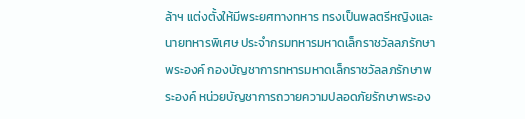ล้าฯ แต่งตั้งให้มีพระยศทางทหาร ทรงเป็นพลตรีหญิงและนายทหารพิเศษ ประจำกรมทหารมหาดเล็กราชวัลลภรักษาพระองค์ กองบัญชาการทหารมหาดเล็กราชวัลลภรักษาพระองค์ หน่วยบัญชาการถวายความปลอดภัยรักษาพระอง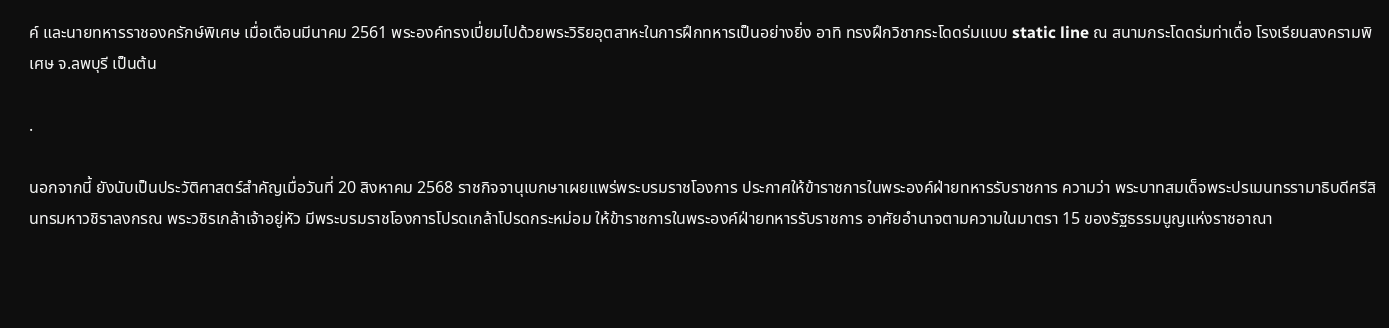ค์ และนายทหารราชองครักษ์พิเศษ เมื่อเดือนมีนาคม 2561 พระองค์ทรงเปี่ยมไปด้วยพระวิริยอุตสาหะในการฝึกทหารเป็นอย่างยิ่ง อาทิ ทรงฝึกวิชากระโดดร่มแบบ static line ณ สนามกระโดดร่มท่าเดื่อ โรงเรียนสงครามพิเศษ จ.ลพบุรี เป็นต้น

.

นอกจากนี้ ยังนับเป็นประวัติศาสตร์สำคัญเมื่อวันที่ 20 สิงหาคม 2568 ราชกิจจานุเบกษาเผยแพร่พระบรมราชโองการ ประกาศให้ข้าราชการในพระองค์ฝ่ายทหารรับราชการ ความว่า พระบาทสมเด็จพระปรเมนทรรามาธิบดีศรีสินทรมหาวชิราลงกรณ พระวชิรเกล้าเจ้าอยู่หัว มีพระบรมราชโองการโปรดเกล้าโปรดกระหม่อม ให้ข้าราชการในพระองค์ฝ่ายทหารรับราชการ อาศัยอำนาจตามความในมาตรา 15 ของรัฐธรรมนูญแห่งราชอาณา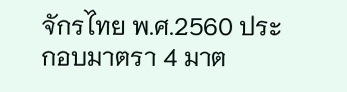จักรไทย พ.ศ.2560 ประกอบมาตรา 4 มาต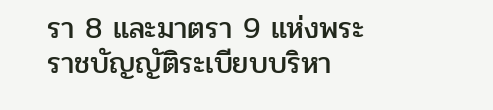รา 8 และมาตรา 9 แห่งพระราชบัญญัติระเบียบบริหา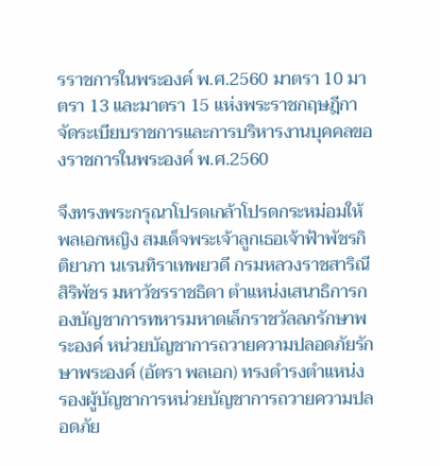รราชการในพระองค์ พ.ศ.2560 มาตรา 10 มาตรา 13 และมาตรา 15 แห่งพระราชกฤษฎีกาจัดระเบียบราชการและการบริหารงานบุคคลของราชการในพระองค์ พ.ศ.2560

จึงทรงพระกรุณาโปรดเกล้าโปรดกระหม่อมให้ พลเอกหญิง สมเด็จพระเจ้าลูกเธอเจ้าฟ้าพัชรกิติยาภา นเรนทิราเทพยวดี กรมหลวงราชสาริณีสิริพัชร มหาวัชรราชธิดา ตำแหน่งเสนาธิการกองบัญชาการทหารมหาดเล็กราชวัลลภรักษาพระองค์ หน่วยบัญชาการถวายความปลอดภัยรักษาพระองค์ (อัตรา พลเอก) ทรงดำรงตำแหน่ง รองผู้บัญชาการหน่วยบัญชาการถวายความปลอดภัย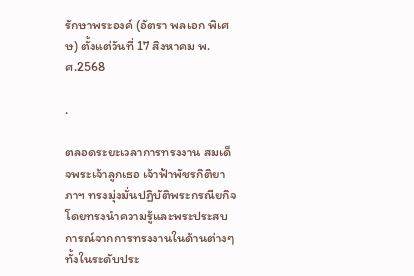รักษาพระองค์ (อัตรา พลเอก พิเศษ) ตั้งแต่วันที่ 17 สิงหาคม พ.ศ.2568

.

ตลอดระยะเวลาการทรงงาน สมเด็จพระเจ้าลูกเธอ เจ้าฟ้าพัชรกิติยาภาฯ ทรงมุ่งมั่นปฏิบัติพระกรณียกิจ โดยทรงนำความรู้และพระประสบการณ์จากการทรงงานในด้านต่างๆ ทั้งในระดับประ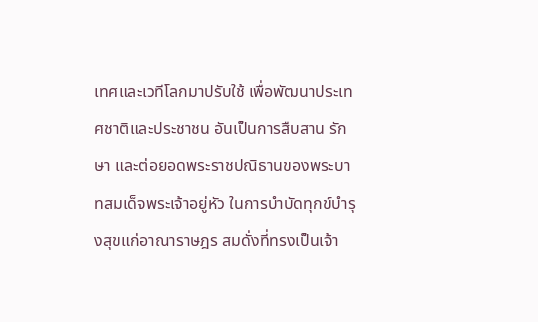เทศและเวทีโลกมาปรับใช้ เพื่อพัฒนาประเทศชาติและประชาชน อันเป็นการสืบสาน รักษา และต่อยอดพระราชปณิธานของพระบาทสมเด็จพระเจ้าอยู่หัว ในการบำบัดทุกข์บำรุงสุขแก่อาณาราษฎร สมดั่งที่ทรงเป็นเจ้า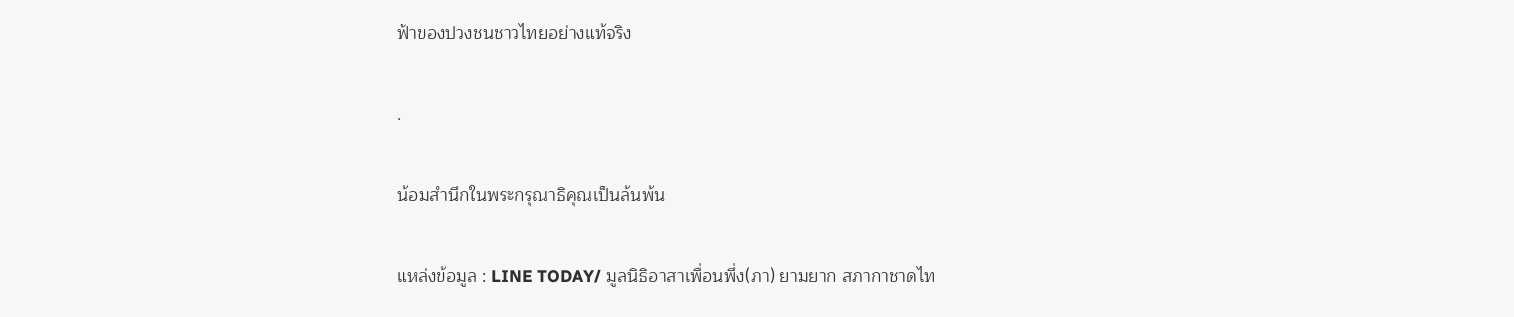ฟ้าของปวงชนชาวไทยอย่างแท้จริง

.

น้อมสำนึกในพระกรุณาธิคุณเป็นล้นพ้น

แหล่งข้อมูล : LINE TODAY/ มูลนิธิอาสาเพื่อนพึ่ง(ภา) ยามยาก สภากาชาดไท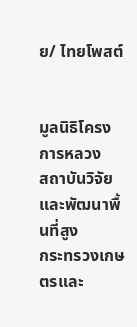ย/ ไทยโพสต์


มูลนิธิโครงการหลวง
สถาบันวิจัยและพัฒนาพื้นที่สูง
กระทรวงเกษตรและ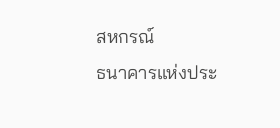สหกรณ์
ธนาคารแห่งประ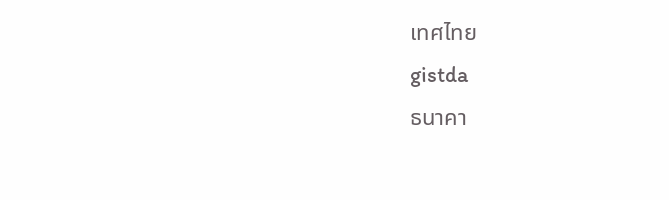เทศไทย
gistda
ธนาคา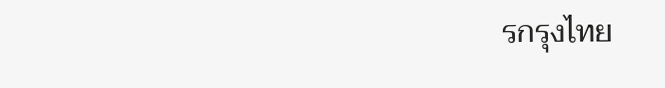รกรุงไทย